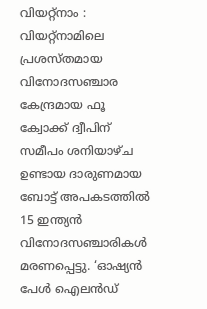വിയറ്റ്നാം : വിയറ്റ്നാമിലെ പ്രശസ്തമായ വിനോദസഞ്ചാര കേന്ദ്രമായ ഫൂ ക്വോക്ക് ദ്വീപിന് സമീപം ശനിയാഴ്ച ഉണ്ടായ ദാരുണമായ ബോട്ട് അപകടത്തിൽ 15 ഇന്ത്യൻ വിനോദസഞ്ചാരികൾ മരണപ്പെട്ടു. ‘ഓഷ്യൻ പേൾ ഐലൻഡ്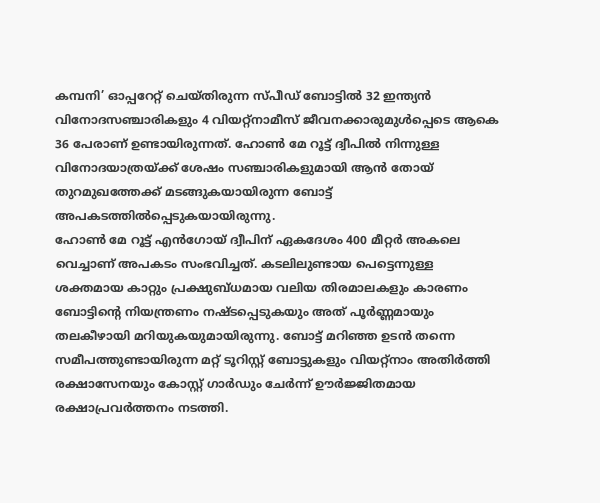കമ്പനി’ ഓപ്പറേറ്റ് ചെയ്തിരുന്ന സ്പീഡ് ബോട്ടിൽ 32 ഇന്ത്യൻ വിനോദസഞ്ചാരികളും 4 വിയറ്റ്നാമീസ് ജീവനക്കാരുമുൾപ്പെടെ ആകെ 36 പേരാണ് ഉണ്ടായിരുന്നത്. ഹോൺ മേ റൂട്ട് ദ്വീപിൽ നിന്നുള്ള വിനോദയാത്രയ്ക്ക് ശേഷം സഞ്ചാരികളുമായി ആൻ തോയ് തുറമുഖത്തേക്ക് മടങ്ങുകയായിരുന്ന ബോട്ട് അപകടത്തിൽപ്പെടുകയായിരുന്നു.
ഹോൺ മേ റൂട്ട് എൻഗോയ് ദ്വീപിന് ഏകദേശം 400 മീറ്റർ അകലെ വെച്ചാണ് അപകടം സംഭവിച്ചത്. കടലിലുണ്ടായ പെട്ടെന്നുള്ള ശക്തമായ കാറ്റും പ്രക്ഷുബ്ധമായ വലിയ തിരമാലകളും കാരണം ബോട്ടിന്റെ നിയന്ത്രണം നഷ്ടപ്പെടുകയും അത് പൂർണ്ണമായും തലകീഴായി മറിയുകയുമായിരുന്നു. ബോട്ട് മറിഞ്ഞ ഉടൻ തന്നെ സമീപത്തുണ്ടായിരുന്ന മറ്റ് ടൂറിസ്റ്റ് ബോട്ടുകളും വിയറ്റ്നാം അതിർത്തി രക്ഷാസേനയും കോസ്റ്റ് ഗാർഡും ചേർന്ന് ഊർജ്ജിതമായ രക്ഷാപ്രവർത്തനം നടത്തി.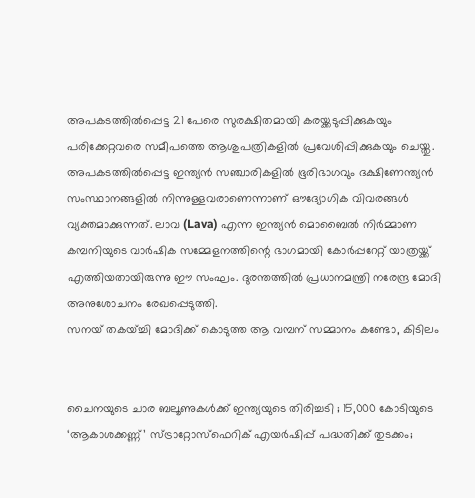അപകടത്തിൽപ്പെട്ട 21 പേരെ സുരക്ഷിതമായി കരയ്ക്കടുപ്പിക്കുകയും പരിക്കേറ്റവരെ സമീപത്തെ ആശുപത്രികളിൽ പ്രവേശിപ്പിക്കുകയും ചെയ്തു.
അപകടത്തിൽപ്പെട്ട ഇന്ത്യൻ സഞ്ചാരികളിൽ ഭൂരിഭാഗവും ദക്ഷിണേന്ത്യൻ സംസ്ഥാനങ്ങളിൽ നിന്നുള്ളവരാണെന്നാണ് ഔദ്യോഗിക വിവരങ്ങൾ വ്യക്തമാക്കുന്നത്. ലാവ (Lava) എന്ന ഇന്ത്യൻ മൊബൈൽ നിർമ്മാണ കമ്പനിയുടെ വാർഷിക സമ്മേളനത്തിന്റെ ഭാഗമായി കോർപ്പറേറ്റ് യാത്രയ്ക്ക് എത്തിയതായിരുന്നു ഈ സംഘം. ദുരന്തത്തിൽ പ്രധാനമന്ത്രി നരേന്ദ്ര മോദി അനുശോചനം രേഖപ്പെടുത്തി.
സനയ് തകയ്ച്ചി മോദിക്ക് കൊടുത്ത ആ വമ്പന് സമ്മാനം കണ്ടോ, കിടിലം


ചൈനയുടെ ചാര ബലൂണുകൾക്ക് ഇന്ത്യയുടെ തിരിച്ചടി ; 15,000 കോടിയുടെ ‘ആകാശക്കണ്ണ്’ സ്ട്രാറ്റോസ്ഫെറിക് എയർഷിപ്പ് പദ്ധതിക്ക് തുടക്കം;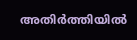അതിർത്തിയിൽ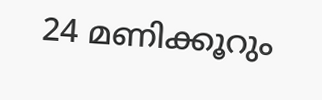24 മണിക്കൂറും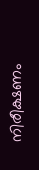നിരീക്ഷണം